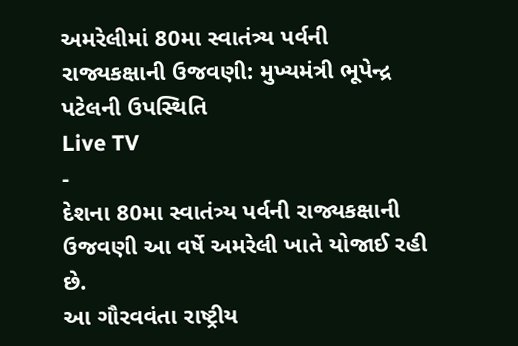અમરેલીમાં 80મા સ્વાતંત્ર્ય પર્વની રાજ્યકક્ષાની ઉજવણી: મુખ્યમંત્રી ભૂપેન્દ્ર પટેલની ઉપસ્થિતિ
Live TV
-
દેશના 80મા સ્વાતંત્ર્ય પર્વની રાજ્યકક્ષાની ઉજવણી આ વર્ષે અમરેલી ખાતે યોજાઈ રહી છે.
આ ગૌરવવંતા રાષ્ટ્રીય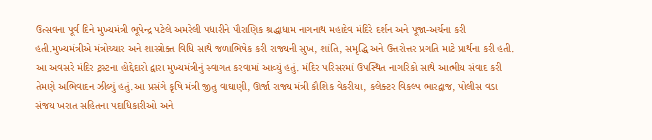ઉત્સવના પૂર્વ દિને મુખ્યમંત્રી ભૂપેન્દ્ર પટેલે અમરેલી પધારીને પૌરાણિક શ્રદ્ધાધામ નાગનાથ મહાદેવ મંદિરે દર્શન અને પૂજા-અર્ચના કરી હતી.મુખ્યમંત્રીએ મંત્રોચ્ચાર અને શાસ્ત્રોક્ત વિધિ સાથે જળાભિષેક કરી રાજ્યની સુખ, શાંતિ, સમૃદ્ધિ અને ઉત્તરોત્તર પ્રગતિ માટે પ્રાર્થના કરી હતી. આ અવસરે મંદિર ટ્રસ્ટના હોદ્દેદારો દ્વારા મુખ્યમંત્રીનું સ્વાગત કરવામાં આવ્યું હતું. મંદિર પરિસરમાં ઉપસ્થિત નાગરિકો સાથે આત્મીય સંવાદ કરી તેમણે અભિવાદન ઝીલ્યું હતું.આ પ્રસંગે કૃષિ મંત્રી જીતુ વાઘાણી, ઊર્જા રાજ્ય મંત્રી કૌશિક વેકરીયા, કલેક્ટર વિકલ્પ ભારદ્વાજ, પોલીસ વડા સંજય ખરાત સહિતના પદાધિકારીઓ અને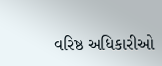વરિષ્ઠ અધિકારીઓ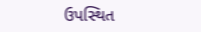ઉપસ્થિત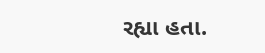રહ્યા હતા.